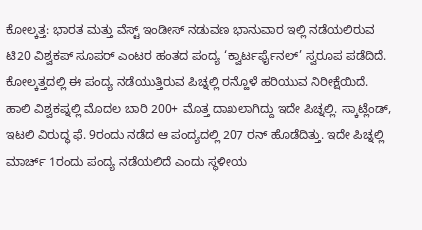ಕೋಲ್ಕತ್ತ: ಭಾರತ ಮತ್ತು ವೆಸ್ಟ್ ಇಂಡೀಸ್ ನಡುವಣ ಭಾನುವಾರ ಇಲ್ಲಿ ನಡೆಯಲಿರುವ ಟಿ20 ವಿಶ್ವಕಪ್ ಸೂಪರ್ ಎಂಟರ ಹಂತದ ಪಂದ್ಯ ‘ಕ್ವಾರ್ಟರ್ಫೈನಲ್’ ಸ್ವರೂಪ ಪಡೆದಿದೆ. ಕೋಲ್ಕತ್ತದಲ್ಲಿ ಈ ಪಂದ್ಯ ನಡೆಯುತ್ತಿರುವ ಪಿಚ್ನಲ್ಲಿ ರನ್ಹೊಳೆ ಹರಿಯುವ ನಿರೀಕ್ಷೆಯಿದೆ.
ಹಾಲಿ ವಿಶ್ವಕಪ್ನಲ್ಲಿ ಮೊದಲ ಬಾರಿ 200+ ಮೊತ್ತ ದಾಖಲಾಗಿದ್ದು ಇದೇ ಪಿಚ್ನಲ್ಲಿ. ಸ್ಕಾಟ್ಲೆಂಡ್, ಇಟಲಿ ವಿರುದ್ಧ ಫೆ. 9ರಂದು ನಡೆದ ಆ ಪಂದ್ಯದಲ್ಲಿ 207 ರನ್ ಹೊಡೆದಿತ್ತು. ಇದೇ ಪಿಚ್ನಲ್ಲಿ ಮಾರ್ಚ್ 1ರಂದು ಪಂದ್ಯ ನಡೆಯಲಿದೆ ಎಂದು ಸ್ಥಳೀಯ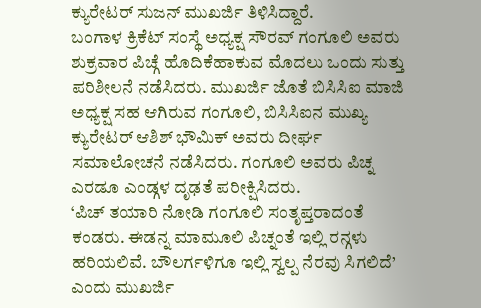ಕ್ಯುರೇಟರ್ ಸುಜನ್ ಮುಖರ್ಜಿ ತಿಳಿಸಿದ್ದಾರೆ.
ಬಂಗಾಳ ಕ್ರಿಕೆಟ್ ಸಂಸ್ಥೆ ಅಧ್ಯಕ್ಷ ಸೌರವ್ ಗಂಗೂಲಿ ಅವರು ಶುಕ್ರವಾರ ಪಿಚ್ಗೆ ಹೊದಿಕೆಹಾಕುವ ಮೊದಲು ಒಂದು ಸುತ್ತು ಪರಿಶೀಲನೆ ನಡೆಸಿದರು. ಮುಖರ್ಜಿ ಜೊತೆ ಬಿಸಿಸಿಐ ಮಾಜಿ ಅಧ್ಯಕ್ಷ ಸಹ ಆಗಿರುವ ಗಂಗೂಲಿ, ಬಿಸಿಸಿಐನ ಮುಖ್ಯ ಕ್ಯುರೇಟರ್ ಆಶಿಶ್ ಭೌಮಿಕ್ ಅವರು ದೀರ್ಘ ಸಮಾಲೋಚನೆ ನಡೆಸಿದರು. ಗಂಗೂಲಿ ಅವರು ಪಿಚ್ನ ಎರಡೂ ಎಂಡ್ಗಳ ದೃಢತೆ ಪರೀಕ್ಷಿಸಿದರು.
‘ಪಿಚ್ ತಯಾರಿ ನೋಡಿ ಗಂಗೂಲಿ ಸಂತೃಪ್ತರಾದಂತೆ ಕಂಡರು. ಈಡನ್ನ ಮಾಮೂಲಿ ಪಿಚ್ನಂತೆ ಇಲ್ಲಿ ರನ್ಗಳು ಹರಿಯಲಿವೆ. ಬೌಲರ್ಗಳಿಗೂ ಇಲ್ಲಿ ಸ್ವಲ್ಪ ನೆರವು ಸಿಗಲಿದೆ’ ಎಂದು ಮುಖರ್ಜಿ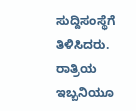ಸುದ್ದಿಸಂಸ್ಥೆಗೆ ತಿಳಿಸಿದರು. ರಾತ್ರಿಯ ಇಬ್ಬನಿಯೂ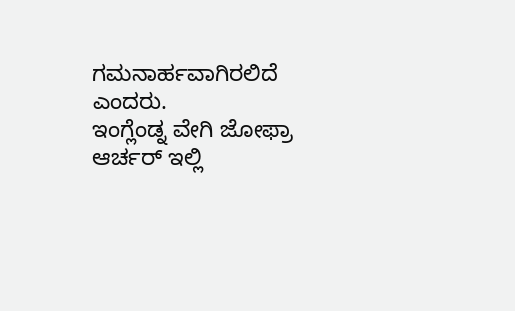ಗಮನಾರ್ಹವಾಗಿರಲಿದೆ ಎಂದರು.
ಇಂಗ್ಲೆಂಡ್ನ ವೇಗಿ ಜೋಫ್ರಾ ಆರ್ಚರ್ ಇಲ್ಲಿ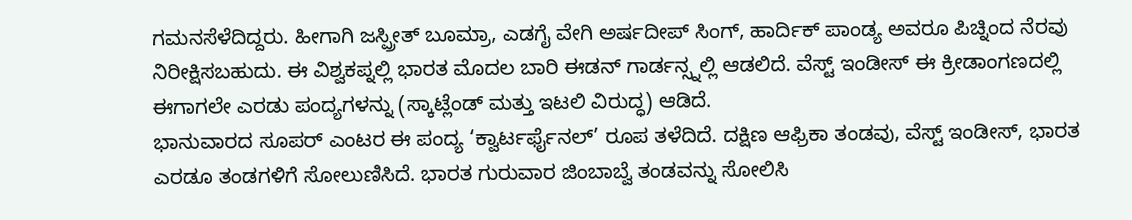ಗಮನಸೆಳೆದಿದ್ದರು. ಹೀಗಾಗಿ ಜಸ್ಪ್ರೀತ್ ಬೂಮ್ರಾ, ಎಡಗೈ ವೇಗಿ ಅರ್ಷದೀಪ್ ಸಿಂಗ್, ಹಾರ್ದಿಕ್ ಪಾಂಡ್ಯ ಅವರೂ ಪಿಚ್ನಿಂದ ನೆರವು ನಿರೀಕ್ಷಿಸಬಹುದು. ಈ ವಿಶ್ವಕಪ್ನಲ್ಲಿ ಭಾರತ ಮೊದಲ ಬಾರಿ ಈಡನ್ ಗಾರ್ಡನ್ಸ್ನಲ್ಲಿ ಆಡಲಿದೆ. ವೆಸ್ಟ್ ಇಂಡೀಸ್ ಈ ಕ್ರೀಡಾಂಗಣದಲ್ಲಿ ಈಗಾಗಲೇ ಎರಡು ಪಂದ್ಯಗಳನ್ನು (ಸ್ಕಾಟ್ಲೆಂಡ್ ಮತ್ತು ಇಟಲಿ ವಿರುದ್ಧ) ಆಡಿದೆ.
ಭಾನುವಾರದ ಸೂಪರ್ ಎಂಟರ ಈ ಪಂದ್ಯ ‘ಕ್ವಾರ್ಟರ್ಫೈನಲ್’ ರೂಪ ತಳೆದಿದೆ. ದಕ್ಷಿಣ ಆಫ್ರಿಕಾ ತಂಡವು, ವೆಸ್ಟ್ ಇಂಡೀಸ್, ಭಾರತ ಎರಡೂ ತಂಡಗಳಿಗೆ ಸೋಲುಣಿಸಿದೆ. ಭಾರತ ಗುರುವಾರ ಜಿಂಬಾಬ್ವೆ ತಂಡವನ್ನು ಸೋಲಿಸಿ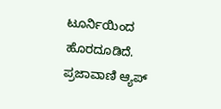ಟೂರ್ನಿಯಿಂದ ಹೊರದೂಡಿದೆ.
ಪ್ರಜಾವಾಣಿ ಆ್ಯಪ್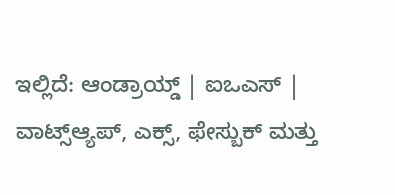ಇಲ್ಲಿದೆ: ಆಂಡ್ರಾಯ್ಡ್ | ಐಒಎಸ್ | ವಾಟ್ಸ್ಆ್ಯಪ್, ಎಕ್ಸ್, ಫೇಸ್ಬುಕ್ ಮತ್ತು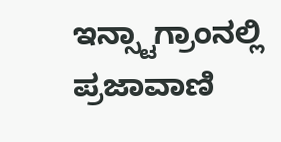ಇನ್ಸ್ಟಾಗ್ರಾಂನಲ್ಲಿ ಪ್ರಜಾವಾಣಿ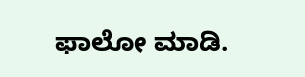ಫಾಲೋ ಮಾಡಿ.